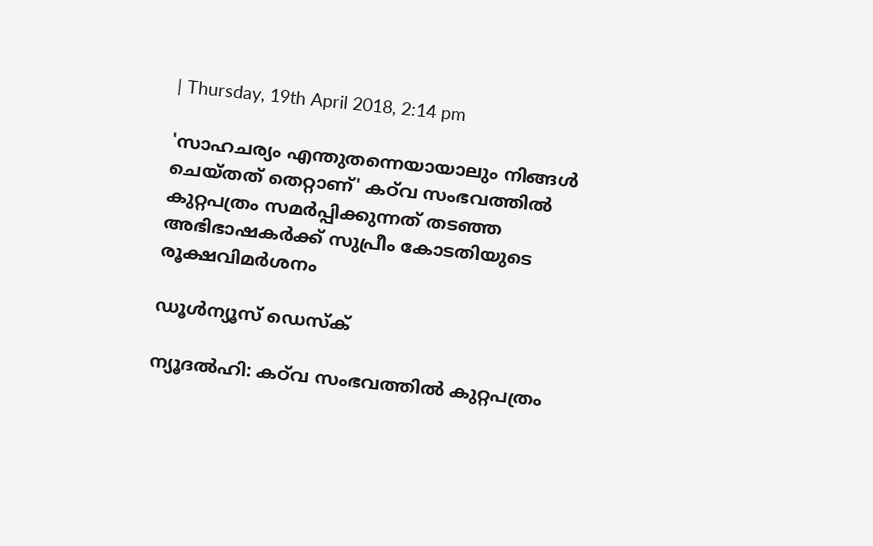| Thursday, 19th April 2018, 2:14 pm

'സാഹചര്യം എന്തുതന്നെയായാലും നിങ്ങള്‍ ചെയ്തത് തെറ്റാണ്' കഠ്‌വ സംഭവത്തില്‍ കുറ്റപത്രം സമര്‍പ്പിക്കുന്നത് തടഞ്ഞ അഭിഭാഷകര്‍ക്ക് സുപ്രീം കോടതിയുടെ രൂക്ഷവിമര്‍ശനം

ഡൂള്‍ന്യൂസ് ഡെസ്‌ക്

ന്യൂദല്‍ഹി: കഠ്‌വ സംഭവത്തില്‍ കുറ്റപത്രം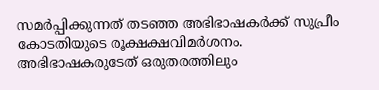സമര്‍പ്പിക്കുന്നത് തടഞ്ഞ അഭിഭാഷകര്‍ക്ക് സുപ്രീം കോടതിയുടെ രൂക്ഷക്ഷവിമര്‍ശനം. അഭിഭാഷകരുടേത് ഒരുതരത്തിലും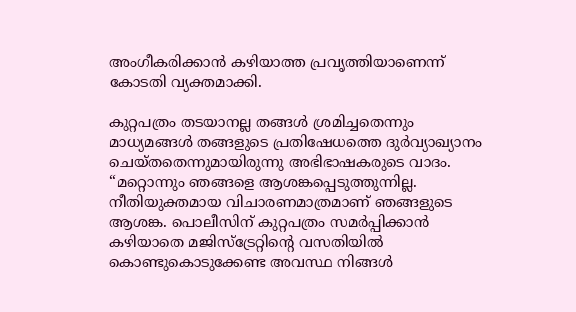അംഗീകരിക്കാന്‍ കഴിയാത്ത പ്രവൃത്തിയാണെന്ന് കോടതി വ്യക്തമാക്കി.

കുറ്റപത്രം തടയാനല്ല തങ്ങള്‍ ശ്രമിച്ചതെന്നും മാധ്യമങ്ങള്‍ തങ്ങളുടെ പ്രതിഷേധത്തെ ദുര്‍വ്യാഖ്യാനം ചെയ്തതെന്നുമായിരുന്നു അഭിഭാഷകരുടെ വാദം. “മറ്റൊന്നും ഞങ്ങളെ ആശങ്കപ്പെടുത്തുന്നില്ല. നീതിയുക്തമായ വിചാരണമാത്രമാണ് ഞങ്ങളുടെ ആശങ്ക. പൊലീസിന് കുറ്റപത്രം സമര്‍പ്പിക്കാന്‍ കഴിയാതെ മജിസ്‌ട്രേറ്റിന്റെ വസതിയില്‍ കൊണ്ടുകൊടുക്കേണ്ട അവസ്ഥ നിങ്ങള്‍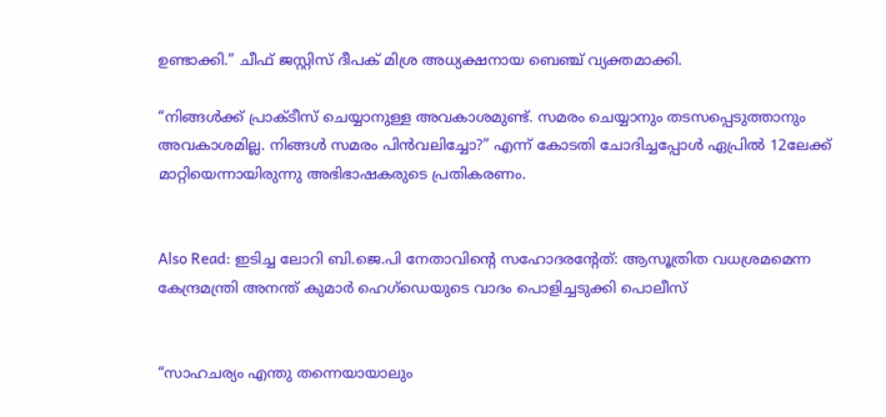ഉണ്ടാക്കി.” ചീഫ് ജസ്റ്റിസ് ദീപക് മിശ്ര അധ്യക്ഷനായ ബെഞ്ച് വ്യക്തമാക്കി.

“നിങ്ങള്‍ക്ക് പ്രാക്ടീസ് ചെയ്യാനുള്ള അവകാശമുണ്ട്. സമരം ചെയ്യാനും തടസപ്പെടുത്താനും അവകാശമില്ല. നിങ്ങള്‍ സമരം പിന്‍വലിച്ചോ?” എന്ന് കോടതി ചോദിച്ചപ്പോള്‍ ഏപ്രില്‍ 12ലേക്ക് മാറ്റിയെന്നായിരുന്നു അഭിഭാഷകരുടെ പ്രതികരണം.


Also Read: ഇടിച്ച ലോറി ബി.ജെ.പി നേതാവിന്റെ സഹോദരന്റേത്: ആസൂത്രിത വധശ്രമമെന്ന കേന്ദ്രമന്ത്രി അനന്ത് കുമാര്‍ ഹെഗ്‌ഡെയുടെ വാദം പൊളിച്ചടുക്കി പൊലീസ്


“സാഹചര്യം എന്തു തന്നെയായാലും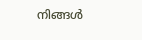നിങ്ങള്‍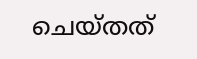ചെയ്തത്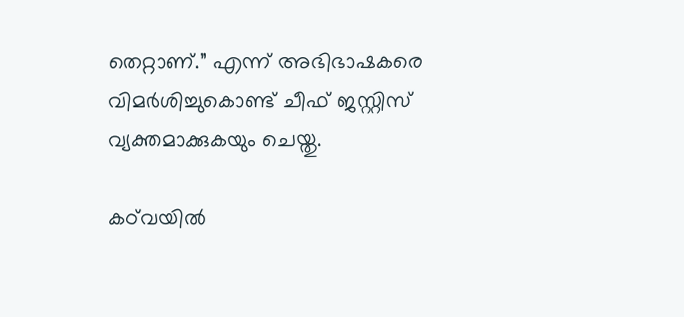തെറ്റാണ്.” എന്ന് അഭിഭാഷകരെ വിമര്‍ശിച്ചുകൊണ്ട് ചീഫ് ജസ്റ്റിസ് വ്യക്തമാക്കുകയും ചെയ്തു.

കഠ്‌വയില്‍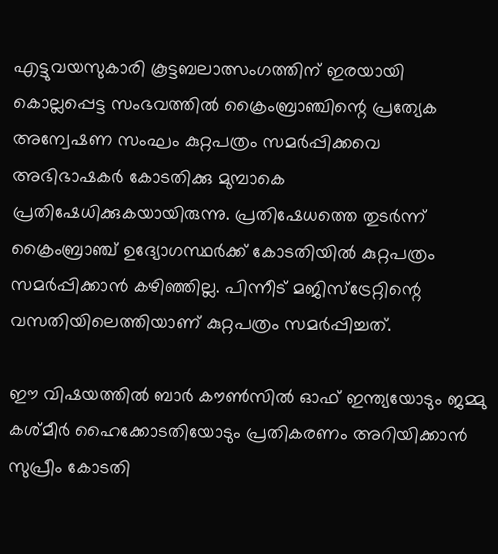എട്ടുവയസുകാരി കൂട്ടബലാത്സംഗത്തിന് ഇരയായി കൊല്ലപ്പെട്ട സംഭവത്തില്‍ ക്രൈംബ്രാഞ്ചിന്റെ പ്രത്യേക അന്വേഷണ സംഘം കുറ്റപത്രം സമര്‍പ്പിക്കവെ അഭിഭാഷകര്‍ കോടതിക്കു മുമ്പാകെ പ്രതിഷേധിക്കുകയായിരുന്നു. പ്രതിഷേധത്തെ തുടര്‍ന്ന് ക്രൈംബ്രാഞ്ച് ഉദ്യോഗസ്ഥര്‍ക്ക് കോടതിയില്‍ കുറ്റപത്രം സമര്‍പ്പിക്കാന്‍ കഴിഞ്ഞില്ല. പിന്നീട് മജിസ്‌ട്രേറ്റിന്റെ വസതിയിലെത്തിയാണ് കുറ്റപത്രം സമര്‍പ്പിച്ചത്.

ഈ വിഷയത്തില്‍ ബാര്‍ കൗണ്‍സില്‍ ഓഫ് ഇന്ത്യയോടും ജമ്മു കശ്മീര്‍ ഹൈക്കോടതിയോടും പ്രതികരണം അറിയിക്കാന്‍ സുപ്രീം കോടതി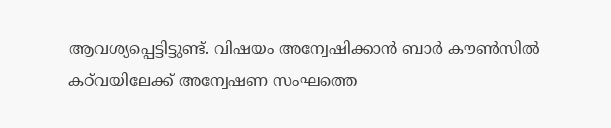ആവശ്യപ്പെട്ടിട്ടുണ്ട്. വിഷയം അന്വേഷിക്കാന്‍ ബാര്‍ കൗണ്‍സില്‍ കഠ്‌വയിലേക്ക് അന്വേഷണ സംഘത്തെ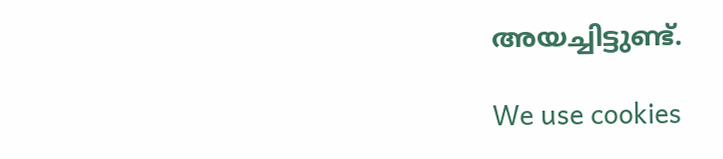അയച്ചിട്ടുണ്ട്.

We use cookies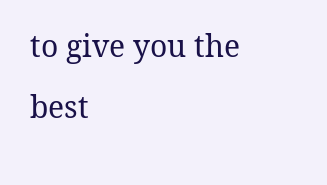to give you the best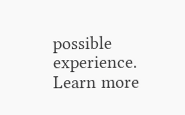possible experience. Learn more